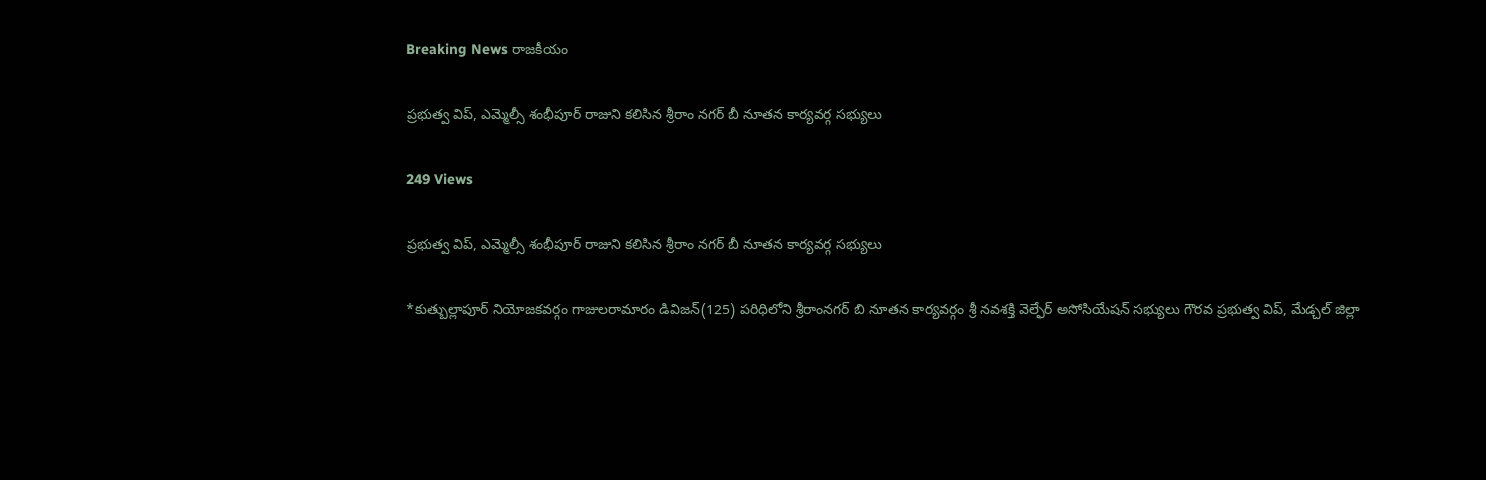Breaking News రాజకీయం

ప్రభుత్వ విప్, ఎమ్మెల్సీ శంభీపూర్ రాజుని కలిసిన శ్రీరాం నగర్ బీ నూతన కార్యవర్గ సభ్యులు

249 Views

ప్రభుత్వ విప్, ఎమ్మెల్సీ శంభీపూర్ రాజుని కలిసిన శ్రీరాం నగర్ బీ నూతన కార్యవర్గ సభ్యులు

*కుత్బుల్లాపూర్ నియోజకవర్గం గాజులరామారం డివిజన్(125) పరిధిలోని శ్రీరాంనగర్ బి నూతన కార్యవర్గం శ్రీ నవశక్తి వెల్ఫేర్ అసోసియేషన్ సభ్యులు గౌరవ ప్రభుత్వ విప్, మేడ్చల్ జిల్లా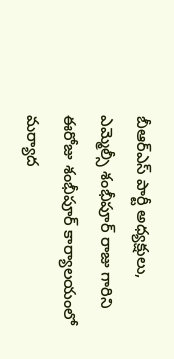బీఆర్ఎస్ పార్టీ అధ్యక్షులు, ఎమ్మెల్సీ శంభీపూర్ రాజు గారిని ఈరోజు శంభీపూర్ కార్యాలయంలో మర్యాద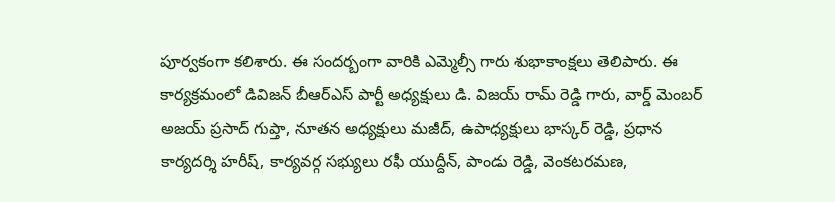పూర్వకంగా కలిశారు. ఈ సందర్బంగా వారికి ఎమ్మెల్సీ గారు శుభాకాంక్షలు తెలిపారు. ఈ కార్యక్రమంలో డివిజన్ బీఆర్ఎస్ పార్టీ అధ్యక్షులు డి. విజయ్ రామ్ రెడ్డి గారు, వార్డ్ మెంబర్ అజయ్ ప్రసాద్ గుప్తా, నూతన అధ్యక్షులు మజీద్, ఉపాధ్యక్షులు భాస్కర్ రెడ్డి, ప్రధాన కార్యదర్శి హరీష్, కార్యవర్గ సభ్యులు రఫీ యుద్దీన్, పాండు రెడ్డి, వెంకటరమణ,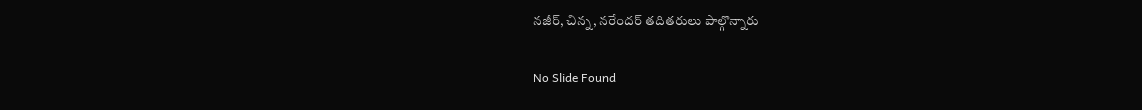నజీర్, చిన్న, నరేందర్ తదితరులు పాల్గొన్నారు

No Slide Found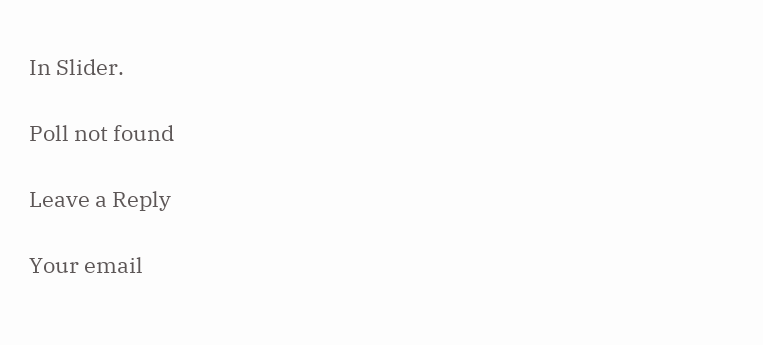In Slider.

Poll not found

Leave a Reply

Your email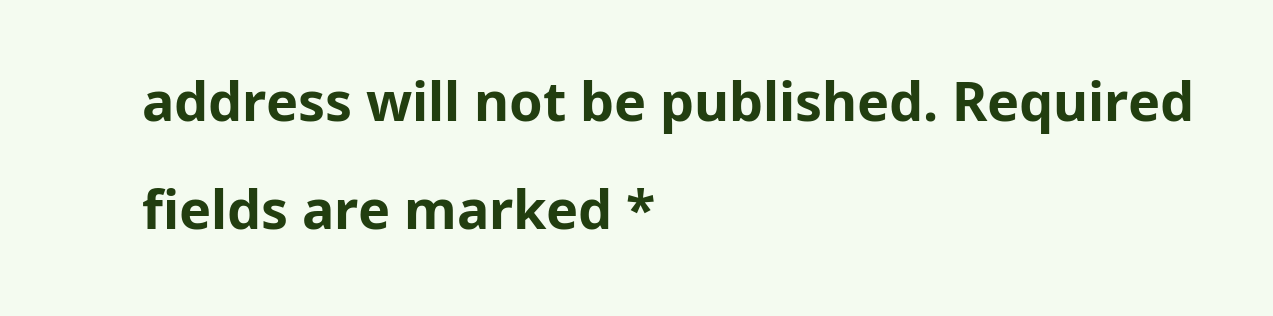address will not be published. Required fields are marked *